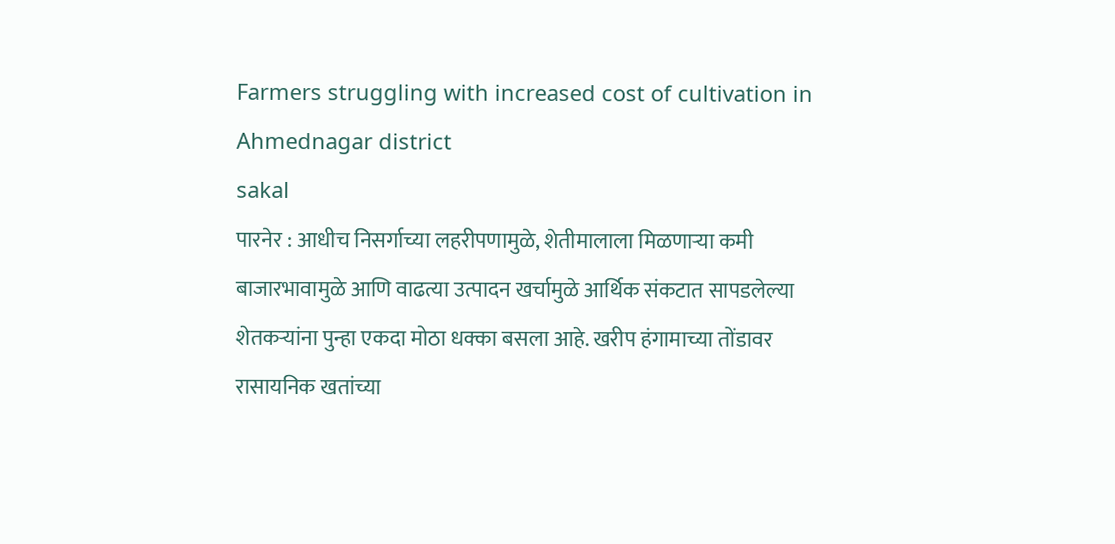Farmers struggling with increased cost of cultivation in Ahmednagar district
sakal
पारनेर : आधीच निसर्गाच्या लहरीपणामुळे, शेतीमालाला मिळणाऱ्या कमी बाजारभावामुळे आणि वाढत्या उत्पादन खर्चामुळे आर्थिक संकटात सापडलेल्या शेतकऱ्यांना पुन्हा एकदा मोठा धक्का बसला आहे. खरीप हंगामाच्या तोंडावर रासायनिक खतांच्या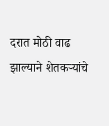दरात मोठी वाढ झाल्याने शेतकऱ्यांचे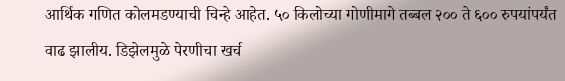आर्थिक गणित कोलमडण्याची चिन्हे आहेत. ५० किलोच्या गोणीमागे तब्बल २०० ते ६०० रुपयांपर्यंत वाढ झालीय. डिझेलमुळे पेरणीचा खर्च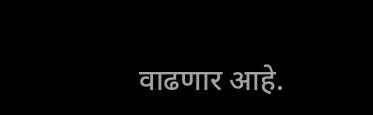वाढणार आहे.